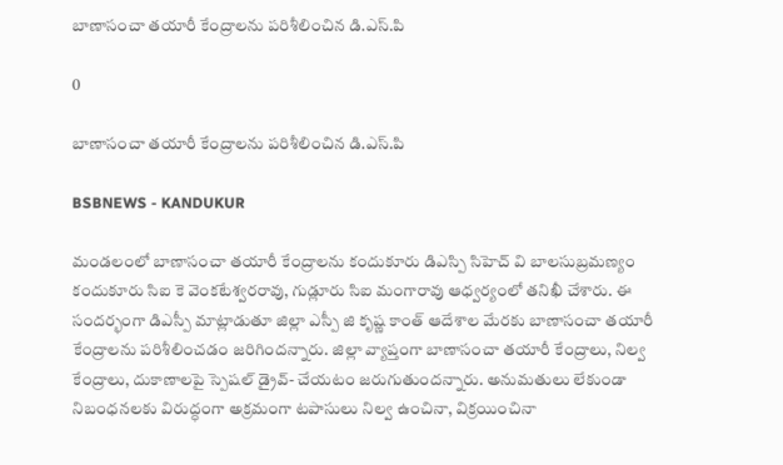బాణాసంచా తయారీ కేంద్రాలను పరిశీలించిన డి.ఎస్.పి

0

బాణాసంచా తయారీ కేంద్రాలను పరిశీలించిన డి.ఎస్.పి

BSBNEWS - KANDUKUR

మండలంలో బాణాసంచా తయారీ కేంద్రాలను కందుకూరు డిఎస్పి సిహెచ్ వి బాలసుబ్రమణ్యం కందుకూరు సిఐ కె వెంకటేశ్వరరావు, గుడ్లూరు సిఐ మంగారావు ఆధ్వర్యంలో తనిఖీ చేశారు. ఈ సందర్భంగా డిఎస్పీ మాట్లాడుతూ జిల్లా ఎస్పీ జి కృష్ణ కాంత్ ఆదేశాల మేరకు బాణాసంచా తయారీ కేంద్రాలను పరిశీలించడం జరిగిందన్నారు. జిల్లా వ్యాప్తంగా బాణాసంచా తయారీ కేంద్రాలు, నిల్వ కేంద్రాలు, దుకాణాలపై స్పెషల్ డ్రైవ్- చేయటం జరుగుతుందన్నారు. అనుమతులు లేకుండా నిబంధనలకు విరుద్ధంగా అక్రమంగా టపాసులు నిల్వ ఉంచినా, విక్రయించినా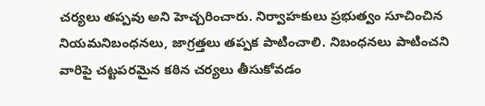చర్యలు తప్పవు అని హెచ్చరించారు. నిర్వాహకులు ప్రభుత్వం సూచించిన నియమనిబంధనలు, జాగ్రత్తలు తప్పక పాటించాలి. నిబంధనలు పాటించని వారిపై చట్టపరమైన కఠిన చర్యలు తీసుకోవడం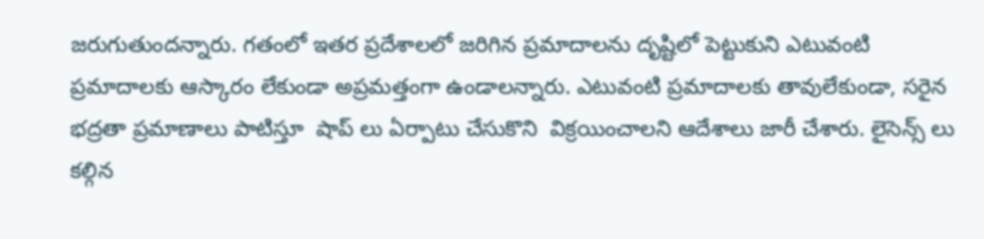జరుగుతుందన్నారు. గతంలో ఇతర ప్రదేశాలలో జరిగిన ప్రమాదాలను దృష్టిలో పెట్టుకుని ఎటువంటి ప్రమాదాలకు ఆస్కారం లేకుండా అప్రమత్తంగా ఉండాలన్నారు. ఎటువంటి ప్రమాదాలకు తావులేకుండా, సరైన భద్రతా ప్రమాణాలు పాటిస్తూ  షాప్ లు ఏర్పాటు చేసుకొని  విక్రయించాలని ఆదేశాలు జారీ చేశారు. లైసెన్స్ లు కల్గిన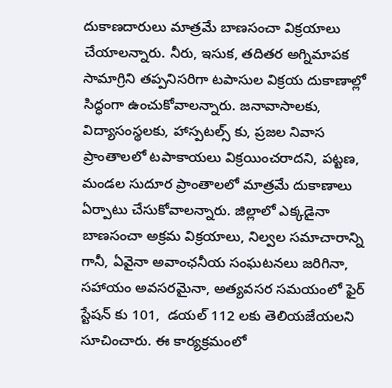దుకాణదారులు మాత్రమే బాణసంచా విక్రయాలు చేయాలన్నారు. నీరు, ఇసుక, తదితర అగ్నిమాపక సామాగ్రిని తప్పనిసరిగా టపాసుల విక్రయ దుకాణాల్లో సిద్ధంగా ఉంచుకోవాలన్నారు. జనావాసాలకు, విద్యాసంస్థలకు, హాస్పటల్స్ కు, ప్రజల నివాస ప్రాంతాలలో టపాకాయలు విక్రయించరాదని, పట్టణ, మండల సుదూర ప్రాంతాలలో మాత్రమే దుకాణాలు ఏర్పాటు చేసుకోవాలన్నారు. జిల్లాలో ఎక్కడైనా బాణసంచా అక్రమ విక్రయాలు, నిల్వల సమాచారాన్ని గానీ, ఏవైనా అవాంఛనీయ సంఘటనలు జరిగినా, సహాయం అవసరమైనా, అత్యవసర సమయంలో ఫైర్ స్టేషన్ కు 101,  డయల్ 112 లకు తెలియజేయలని సూచించారు. ఈ కార్యక్రమంలో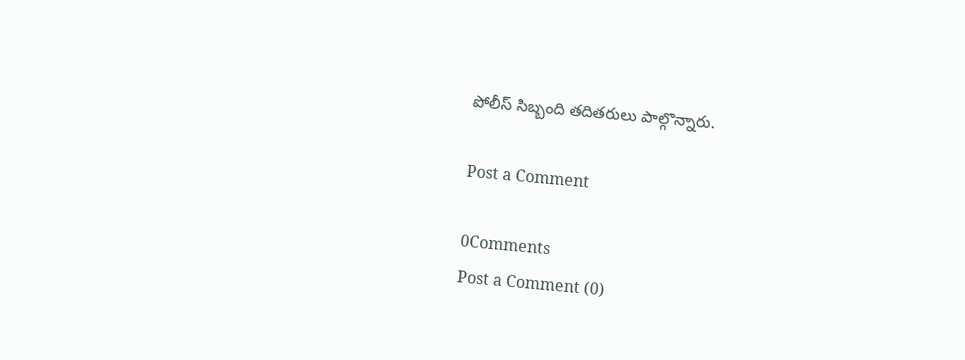పోలీస్ సిబ్బంది తదితరులు పాల్గొన్నారు.

Post a Comment

0Comments
Post a Comment (0)